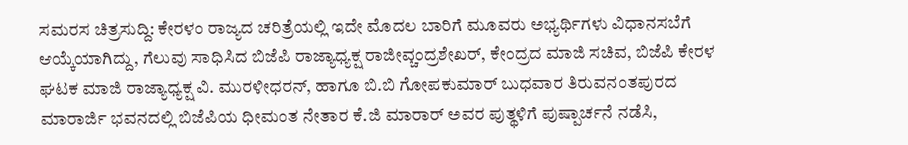ಸಮರಸ ಚಿತ್ರಸುದ್ದಿ: ಕೇರಳಂ ರಾಜ್ಯದ ಚರಿತ್ರೆಯಲ್ಲಿ ಇದೇ ಮೊದಲ ಬಾರಿಗೆ ಮೂವರು ಅಭ್ಯರ್ಥಿಗಳು ವಿಧಾನಸಬೆಗೆ ಆಯ್ಕೆಯಾಗಿದ್ದು, ಗೆಲುವು ಸಾಧಿಸಿದ ಬಿಜೆಪಿ ರಾಜ್ಯಾಧ್ಯಕ್ಷ ರಾಜೀವ್ಚಂದ್ರಶೇಖರ್, ಕೇಂದ್ರದ ಮಾಜಿ ಸಚಿವ, ಬಿಜೆಪಿ ಕೇರಳ ಘಟಕ ಮಾಜಿ ರಾಜ್ಯಾಧ್ಯಕ್ಷ ವಿ. ಮುರಳೀಧರನ್, ಹಾಗೂ ಬಿ.ಬಿ ಗೋಪಕುಮಾರ್ ಬುಧವಾರ ತಿರುವನಂತಪುರದ ಮಾರಾರ್ಜಿ ಭವನದಲ್ಲಿ ಬಿಜೆಪಿಯ ಧೀಮಂತ ನೇತಾರ ಕೆ.ಜಿ ಮಾರಾರ್ ಅವರ ಪುತ್ಥಳಿಗೆ ಪುಷ್ಪಾರ್ಚನೆ ನಡೆಸಿ,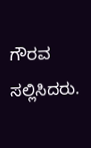ಗೌರವ ಸಲ್ಲಿಸಿದರು.